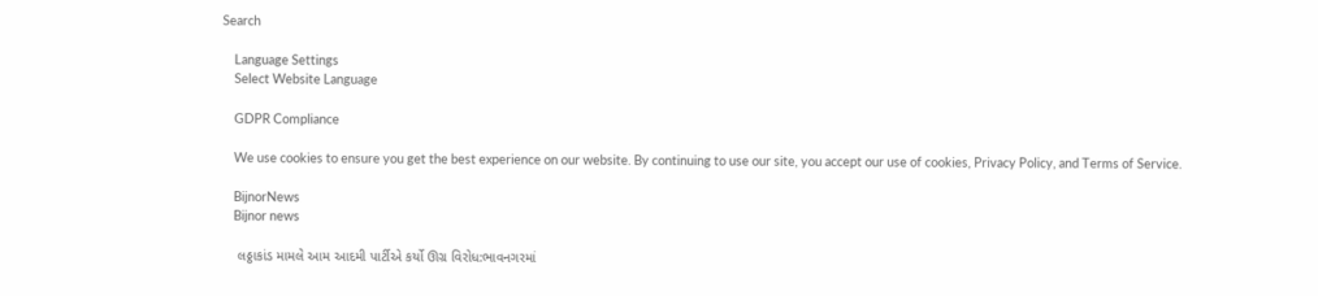Search

    Language Settings
    Select Website Language

    GDPR Compliance

    We use cookies to ensure you get the best experience on our website. By continuing to use our site, you accept our use of cookies, Privacy Policy, and Terms of Service.

    BijnorNews
    Bijnor news

    લઠ્ઠાકાંડ મામલે આમ આદમી પાર્ટીએ કર્યો ઊગ્ર વિરોધ:ભાવનગરમાં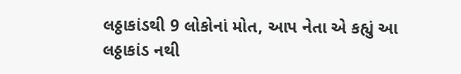લઠ્ઠાકાંડથી 9 લોકોનાં મોત, આપ નેતા એ કહ્યું આ લઠ્ઠાકાંડ નથી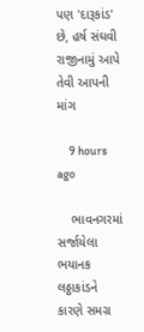પણ 'દારૂકાંડ' છે, હર્ષ સંઘવી રાજીનામું આપે તેવી આપની માંગ

    9 hours ago

    ભાવનગરમાં સર્જાયેલા ભયાનક લઠ્ઠાકાંડને કારણે સમગ્ર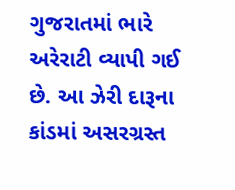ગુજરાતમાં ભારે અરેરાટી વ્યાપી ગઈ છે. આ ઝેરી દારૂના કાંડમાં અસરગ્રસ્ત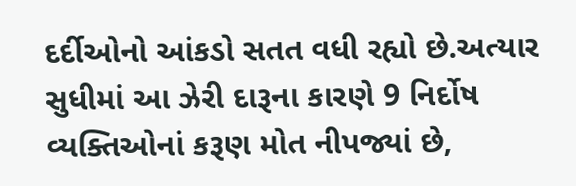દર્દીઓનો આંકડો સતત વધી રહ્યો છે.અત્યાર સુધીમાં આ ઝેરી દારૂના કારણે 9 નિર્દોષ વ્યક્તિઓનાં કરૂણ મોત નીપજ્યાં છે,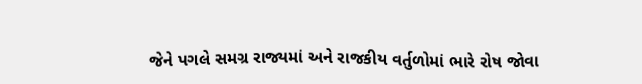જેને પગલે સમગ્ર રાજ્યમાં અને રાજકીય વર્તુળોમાં ભારે રોષ જોવા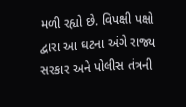મળી રહ્યો છે. વિપક્ષી પક્ષો દ્વારા આ ઘટના અંગે રાજ્ય સરકાર અને પોલીસ તંત્રની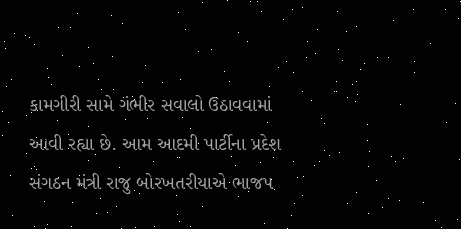કામગીરી સામે ગંભીર સવાલો ઉઠાવવામાં આવી રહ્યા છે. આમ આદમી પાર્ટીના પ્રદેશ સંગઠન મંત્રી રાજુ બોરખતરીયાએ ભાજપ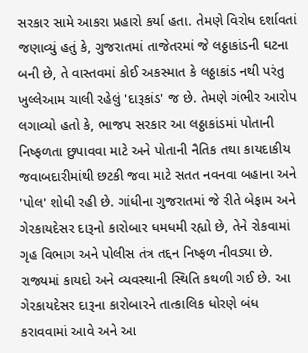સરકાર સામે આકરા પ્રહારો કર્યા હતા. તેમણે વિરોધ દર્શાવતાં જણાવ્યું હતું કે, ગુજરાતમાં તાજેતરમાં જે લઠ્ઠાકાંડની ઘટના બની છે, તે વાસ્તવમાં કોઈ અકસ્માત કે લઠ્ઠાકાંડ નથી પરંતુ ખુલ્લેઆમ ચાલી રહેલું 'દારૂકાંડ' જ છે. તેમણે ગંભીર આરોપ લગાવ્યો હતો કે, ભાજપ સરકાર આ લઠ્ઠાકાંડમાં પોતાની નિષ્ફળતા છુપાવવા માટે અને પોતાની નૈતિક તથા કાયદાકીય જવાબદારીમાંથી છટકી જવા માટે સતત નવનવા બહાના અને 'પોલ' શોધી રહી છે. ગાંધીના ગુજરાતમાં જે રીતે બેફામ અને ગેરકાયદેસર દારૂનો કારોબાર ધમધમી રહ્યો છે, તેને રોકવામાં ગૃહ વિભાગ અને પોલીસ તંત્ર તદ્દન નિષ્ફળ નીવડ્યા છે. રાજ્યમાં કાયદો અને વ્યવસ્થાની સ્થિતિ કથળી ગઈ છે. આ ગેરકાયદેસર દારૂના કારોબારને તાત્કાલિક ધોરણે બંધ કરાવવામાં આવે અને આ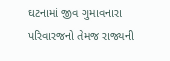ઘટનામાં જીવ ગુમાવનારા પરિવારજનો તેમજ રાજ્યની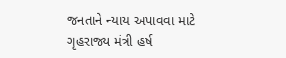જનતાને ન્યાય અપાવવા માટે ગૃહરાજ્ય મંત્રી હર્ષ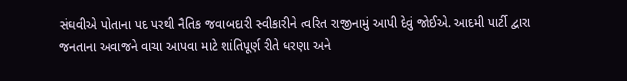સંઘવીએ પોતાના પદ પરથી નૈતિક જવાબદારી સ્વીકારીને ત્વરિત રાજીનામું આપી દેવું જોઈએ. આદમી પાર્ટી દ્વારા જનતાના અવાજને વાચા આપવા માટે શાંતિપૂર્ણ રીતે ધરણા અને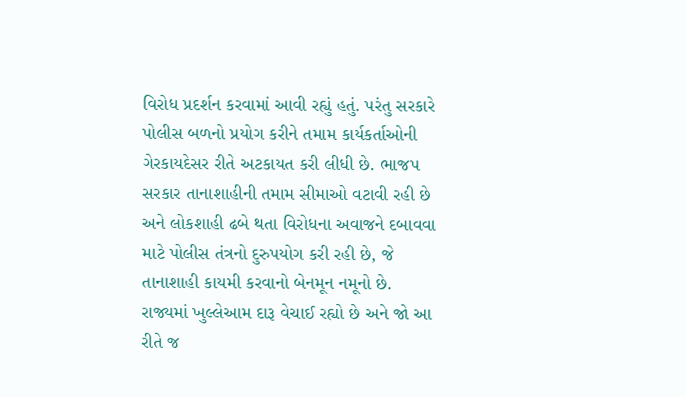વિરોધ પ્રદર્શન કરવામાં આવી રહ્યું હતું. પરંતુ સરકારે પોલીસ બળનો પ્રયોગ કરીને તમામ કાર્યકર્તાઓની ગેરકાયદેસર રીતે અટકાયત કરી લીધી છે. ભાજપ સરકાર તાનાશાહીની તમામ સીમાઓ વટાવી રહી છે અને લોકશાહી ઢબે થતા વિરોધના અવાજને દબાવવા માટે પોલીસ તંત્રનો દુરુપયોગ કરી રહી છે, જે તાનાશાહી કાયમી કરવાનો બેનમૂન નમૂનો છે. રાજ્યમાં ખુલ્લેઆમ દારૂ વેચાઈ રહ્યો છે અને જો આ રીતે જ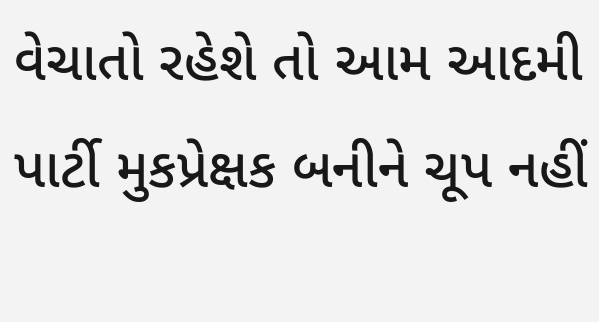વેચાતો રહેશે તો આમ આદમી પાર્ટી મુકપ્રેક્ષક બનીને ચૂપ નહીં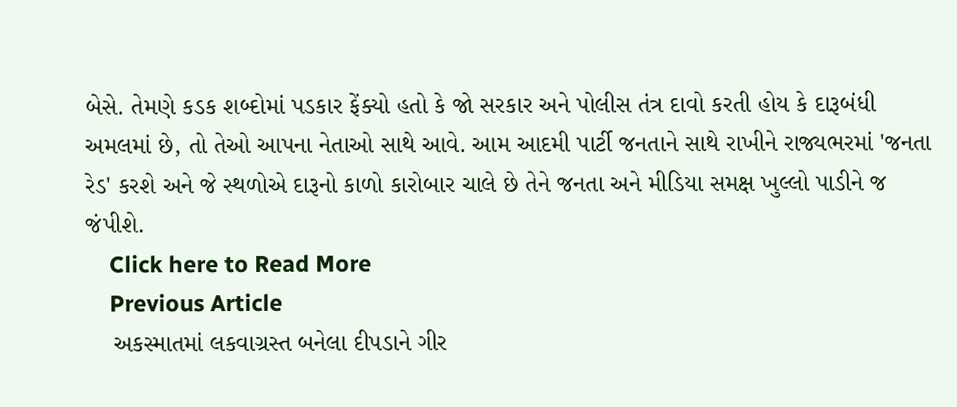બેસે. તેમણે કડક શબ્દોમાં પડકાર ફેંક્યો હતો કે જો સરકાર અને પોલીસ તંત્ર દાવો કરતી હોય કે દારૂબંધી અમલમાં છે, તો તેઓ આપના નેતાઓ સાથે આવે. આમ આદમી પાર્ટી જનતાને સાથે રાખીને રાજ્યભરમાં 'જનતા રેડ' કરશે અને જે સ્થળોએ દારૂનો કાળો કારોબાર ચાલે છે તેને જનતા અને મીડિયા સમક્ષ ખુલ્લો પાડીને જ જંપીશે.
    Click here to Read More
    Previous Article
    અકસ્માતમાં લકવાગ્રસ્ત બનેલા દીપડાને ગીર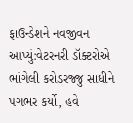ફાઉન્ડેશને નવજીવન આપ્યું:વેટરનરી ડૉક્ટરોએ ભાંગેલી કરોડરજ્જુ સાધીને પગભર કર્યો, હવે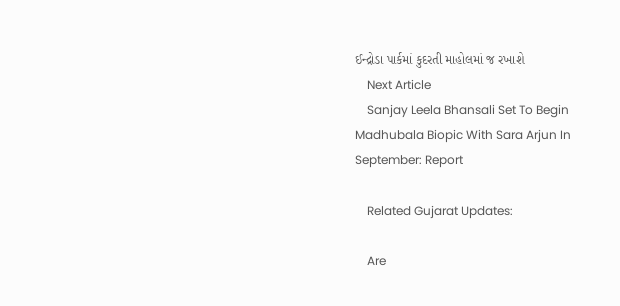ઈન્દ્રોડા પાર્કમાં કુદરતી માહોલમાં જ રખાશે
    Next Article
    Sanjay Leela Bhansali Set To Begin Madhubala Biopic With Sara Arjun In September: Report

    Related Gujarat Updates:

    Are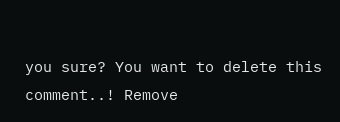you sure? You want to delete this comment..! Remove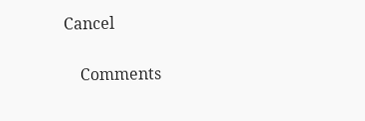Cancel

    Comments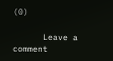(0)

      Leave a comment